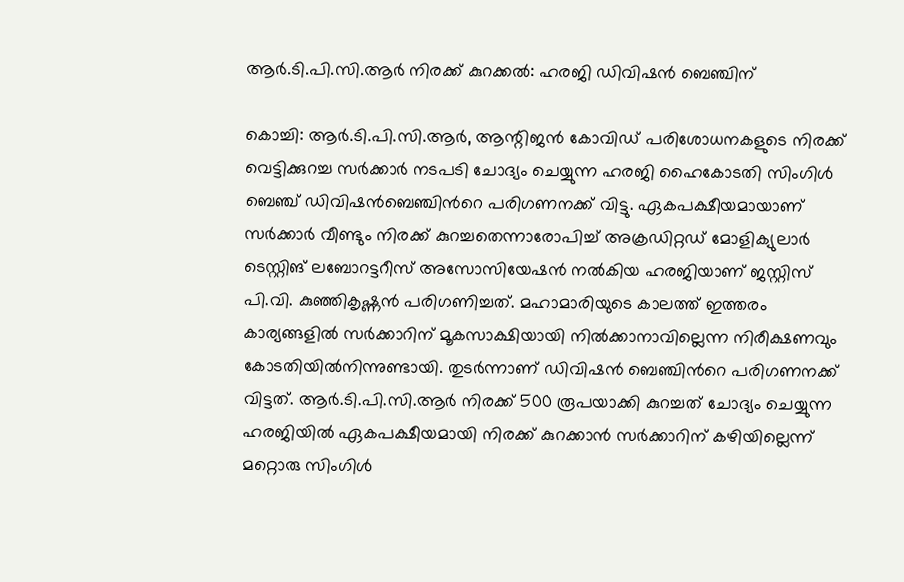ആർ.ടി.പി.സി.ആർ നിരക്ക് കുറക്കൽ: ഹരജി ഡിവിഷൻ ബെഞ്ചിന്

കൊച്ചി: ആർ.ടി.പി.സി.ആർ, ആന്റിജൻ കോവിഡ് പരിശോധനകളുടെ നിരക്ക് വെട്ടിക്കുറച്ച സർക്കാർ നടപടി ചോദ്യം ചെയ്യുന്ന ഹരജി ഹൈകോടതി സിംഗിൾ ബെഞ്ച് ഡിവിഷൻബെഞ്ചിന്‍റെ പരിഗണനക്ക് വിട്ടു. ഏകപക്ഷീയമായാണ് സർക്കാർ വീണ്ടും നിരക്ക് കുറച്ചതെന്നാരോപിച്ച് അക്രഡിറ്റഡ് മോളിക്യുലാർ ടെസ്റ്റിങ് ലബോറട്ടറീസ് അസോസിയേഷൻ നൽകിയ ഹരജിയാണ് ജസ്റ്റിസ് പി.വി. കുഞ്ഞികൃഷ്ണൻ പരിഗണിച്ചത്. മഹാമാരിയുടെ കാലത്ത് ഇത്തരം കാര്യങ്ങളിൽ സർക്കാറിന് മൂകസാക്ഷിയായി നിൽക്കാനാവില്ലെന്ന നിരീക്ഷണവും കോടതിയിൽനിന്നുണ്ടായി. തുടർന്നാണ് ഡിവിഷൻ ബെഞ്ചിന്‍റെ പരിഗണനക്ക് വിട്ടത്. ആർ.ടി.പി.സി.ആർ നിരക്ക് 500 രൂപയാക്കി കുറച്ചത് ചോദ്യം ചെയ്യുന്ന ഹരജിയിൽ ഏകപക്ഷീയമായി നിരക്ക് കുറക്കാൻ സർക്കാറിന് കഴിയില്ലെന്ന് മറ്റൊരു സിംഗിൾ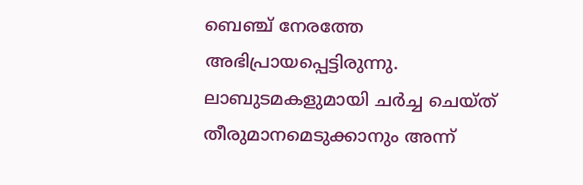ബെഞ്ച് നേരത്തേ അഭിപ്രായപ്പെട്ടിരുന്നു. ലാബുടമകളുമായി ചർച്ച ചെയ്ത് തീരുമാനമെടുക്കാനും അന്ന്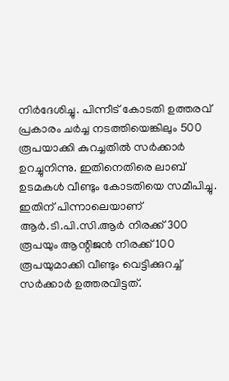നിർദേശിച്ചു. പിന്നീട് കോടതി ഉത്തരവ് പ്രകാരം ചർച്ച നടത്തിയെങ്കിലും 500 രൂപയാക്കി കുറച്ചതിൽ സർക്കാർ ഉറച്ചുനിന്നു. ഇതിനെതിരെ ലാബ് ഉടമകൾ വീണ്ടും കോടതിയെ സമീപിച്ചു. ഇതിന് പിന്നാലെയാണ് ആർ.ടി.പി.സി.ആർ നിരക്ക് 300 രൂപയും ആന്റിജൻ നിരക്ക് 100 രൂപയുമാക്കി വീണ്ടും വെട്ടിക്കുറച്ച് സർക്കാർ ഉത്തരവിട്ടത്.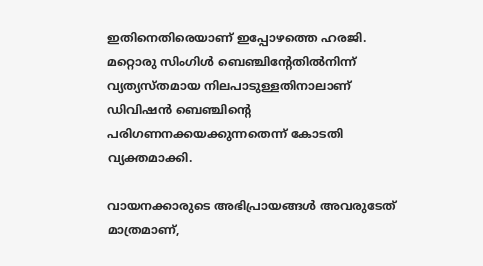ഇതിനെതിരെയാണ് ഇപ്പോഴത്തെ ഹരജി. മറ്റൊരു സിംഗിൾ ബെഞ്ചിന്‍റേതിൽനിന്ന് വ്യത്യസ്തമായ നിലപാടുള്ളതിനാലാണ് ഡിവിഷൻ ബെഞ്ചിന്‍റെ പരിഗണനക്കയക്കുന്നതെന്ന് കോടതി വ്യക്തമാക്കി.

വായനക്കാരുടെ അഭിപ്രായങ്ങള്‍ അവരുടേത് മാത്രമാണ്,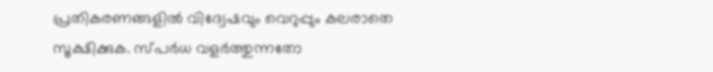പ്രതികരണങ്ങളിൽ വിദ്വേഷവും വെറുപ്പും കലരാതെ സൂക്ഷിക്കുക. സ്പർധ വളർത്തുന്നതോ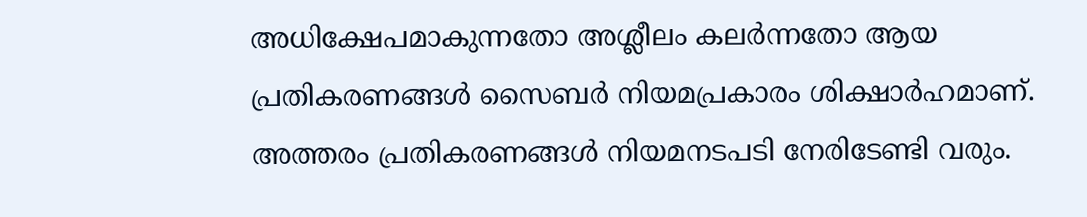അധിക്ഷേപമാകുന്നതോ അശ്ലീലം കലർന്നതോ ആയ പ്രതികരണങ്ങൾ സൈബർ നിയമപ്രകാരം ശിക്ഷാർഹമാണ്. അത്തരം പ്രതികരണങ്ങൾ നിയമനടപടി നേരിടേണ്ടി വരും.